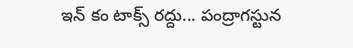ఇన్ కం టాక్స్ రద్దు... పంద్రాగస్టున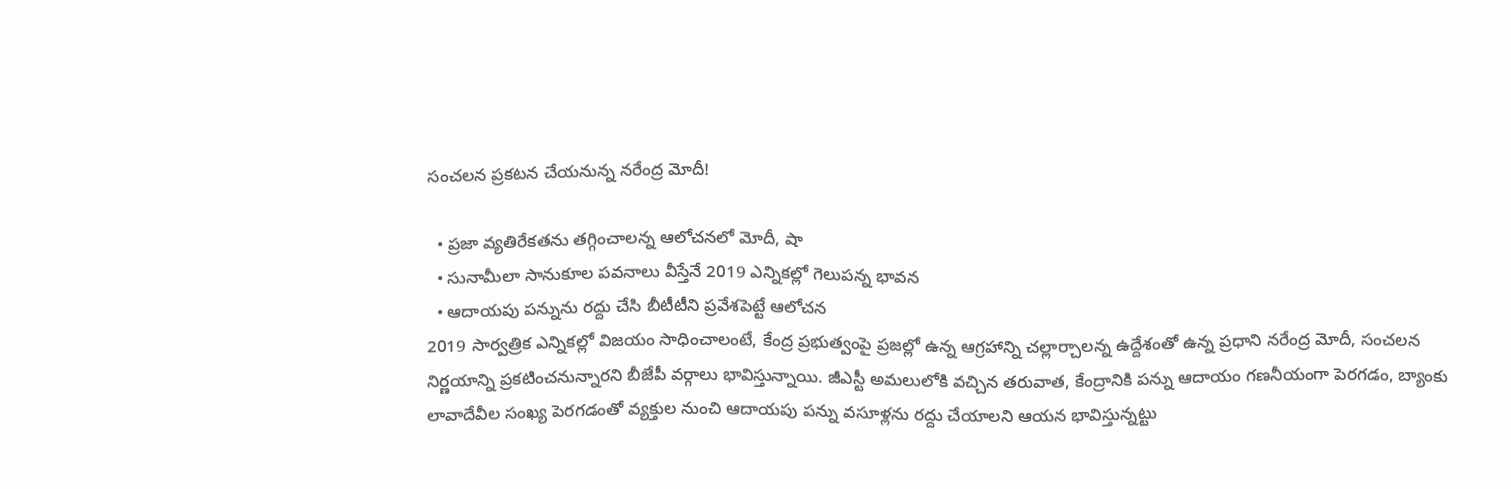సంచలన ప్రకటన చేయనున్న నరేంద్ర మోదీ!

  • ప్రజా వ్యతిరేకతను తగ్గించాలన్న ఆలోచనలో మోదీ, షా
  • సునామీలా సానుకూల పవనాలు వీస్తేనే 2019 ఎన్నికల్లో గెలుపన్న భావన
  • ఆదాయపు పన్నును రద్దు చేసి బీటీటీని ప్రవేశపెట్టే ఆలోచన
2019 సార్వత్రిక ఎన్నికల్లో విజయం సాధించాలంటే, కేంద్ర ప్రభుత్వంపై ప్రజల్లో ఉన్న ఆగ్రహాన్ని చల్లార్చాలన్న ఉద్దేశంతో ఉన్న ప్రధాని నరేంద్ర మోదీ, సంచలన నిర్ణయాన్ని ప్రకటించనున్నారని బీజేపీ వర్గాలు భావిస్తున్నాయి. జీఎస్టీ అమలులోకి వచ్చిన తరువాత, కేంద్రానికి పన్ను ఆదాయం గణనీయంగా పెరగడం, బ్యాంకు లావాదేవీల సంఖ్య పెరగడంతో వ్యక్తుల నుంచి ఆదాయపు పన్ను వసూళ్లను రద్దు చేయాలని ఆయన భావిస్తున్నట్టు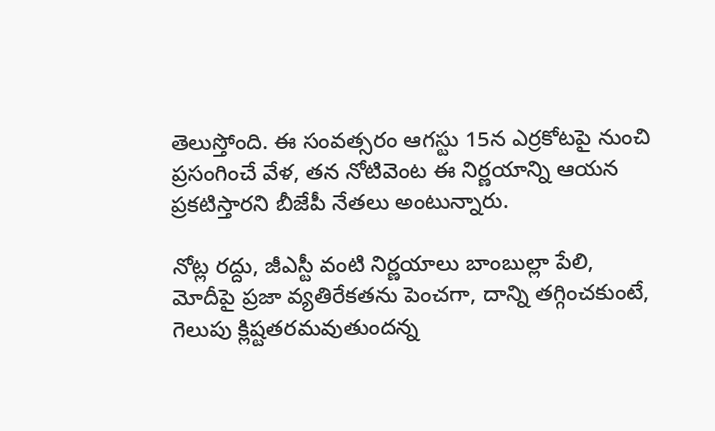తెలుస్తోంది. ఈ సంవత్సరం ఆగస్టు 15న ఎర్రకోటపై నుంచి ప్రసంగించే వేళ, తన నోటివెంట ఈ నిర్ణయాన్ని ఆయన ప్రకటిస్తారని బీజేపీ నేతలు అంటున్నారు.

నోట్ల రద్దు, జీఎస్టీ వంటి నిర్ణయాలు బాంబుల్లా పేలి, మోదీపై ప్రజా వ్యతిరేకతను పెంచగా, దాన్ని తగ్గించకుంటే, గెలుపు క్లిష్టతరమవుతుందన్న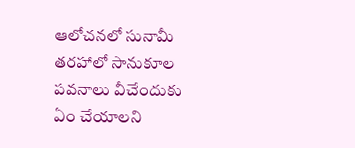ఆలోచనలో సునామీ తరహాలో సానుకూల పవనాలు వీచేందుకు ఏం చేయాలని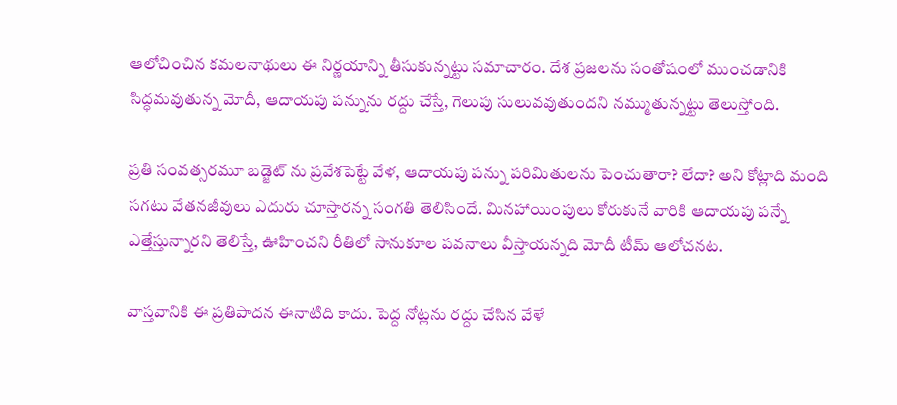ఆలోచించిన కమలనాథులు ఈ నిర్ణయాన్ని తీసుకున్నట్టు సమాచారం. దేశ ప్రజలను సంతోషంలో ముంచడానికి సిద్ధమవుతున్న మోదీ, ఆదాయపు పన్నును రద్దు చేస్తే, గెలుపు సులువవుతుందని నమ్ముతున్నట్టు తెలుస్తోంది.

ప్రతి సంవత్సరమూ బడ్జెట్ ను ప్రవేశపెట్టే వేళ, ఆదాయపు పన్ను పరిమితులను పెంచుతారా? లేదా? అని కోట్లాది మంది సగటు వేతనజీవులు ఎదురు చూస్తారన్న సంగతి తెలిసిందే. మినహాయింపులు కోరుకునే వారికి ఆదాయపు పన్నే ఎత్తేస్తున్నారని తెలిస్తే, ఊహించని రీతిలో సానుకూల పవనాలు వీస్తాయన్నది మోదీ టీమ్ ఆలోచనట.

వాస్తవానికి ఈ ప్రతిపాదన ఈనాటిది కాదు. పెద్ద నోట్లను రద్దు చేసిన వేళే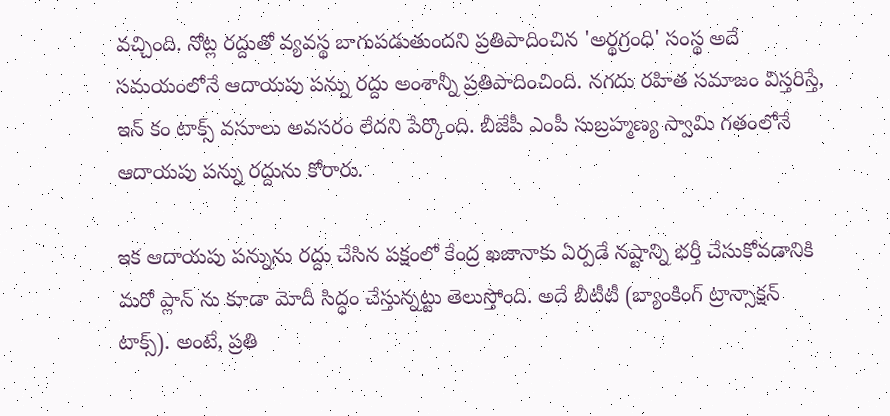వచ్చింది. నోట్ల రద్దుతో వ్యవస్థ బాగుపడుతుందని ప్రతిపాదించిన 'అర్థగ్రంధి' సంస్థ అదే సమయంలోనే ఆదాయపు పన్ను రద్దు అంశాన్నీ ప్రతిపాదించింది. నగదు రహిత సమాజం విస్తరిస్తే, ఇన్ కం టాక్స్ వసూలు అవసరం లేదని పేర్కొంది. బీజేపీ ఎంపీ సుబ్రహ్మణ్య స్వామి గతంలోనే ఆదాయపు పన్ను రద్దును కోరారు.

ఇక ఆదాయపు పన్నును రద్దు చేసిన పక్షంలో కేంద్ర ఖజానాకు ఏర్పడే నష్టాన్ని భర్తీ చేసుకోవడానికి మరో ప్లాన్ ను కూడా మోదీ సిద్ధం చేస్తున్నట్టు తెలుస్తోంది. అదే బీటీటీ (బ్యాంకింగ్ ట్రాన్సాక్షన్ టాక్స్). అంటే, ప్రతి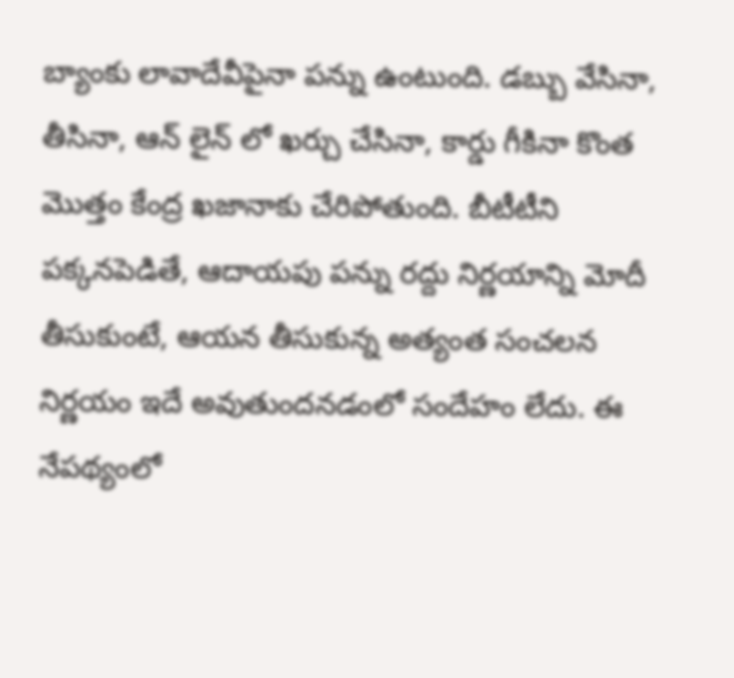బ్యాంకు లావాదేవీపైనా పన్ను ఉంటుంది. డబ్బు వేసినా, తీసినా, ఆన్ లైన్ లో ఖర్చు చేసినా, కార్డు గీకినా కొంత మొత్తం కేంద్ర ఖజానాకు చేరిపోతుంది. బీటీటీని పక్కనపెడితే, ఆదాయపు పన్ను రద్దు నిర్ణయాన్ని మోదీ తీసుకుంటే, ఆయన తీసుకున్న అత్యంత సంచలన నిర్ణయం ఇదే అవుతుందనడంలో సందేహం లేదు. ఈ నేపథ్యంలో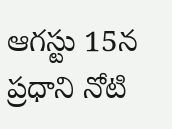ఆగస్టు 15న ప్రధాని నోటి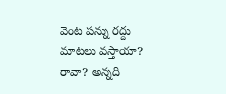వెంట పన్ను రద్దు మాటలు వస్తాయా? రావా? అన్నది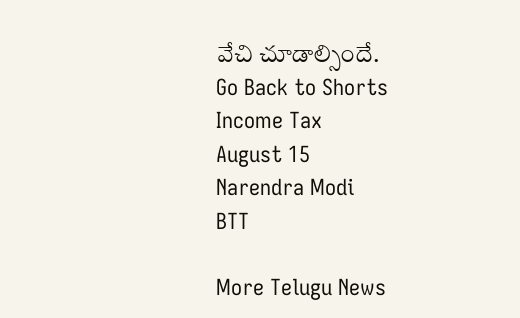వేచి చూడాల్సిందే.
Go Back to Shorts
Income Tax
August 15
Narendra Modi
BTT

More Telugu News